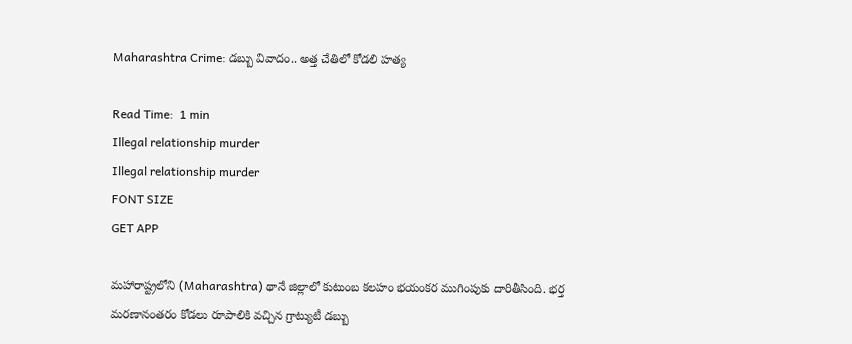Maharashtra Crime: డబ్బు వివాదం.. అత్త చేతిలో కోడలి హత్య

Read Time:  1 min
Illegal relationship murder
Illegal relationship murder
FONT SIZE
GET APP

మహారాష్ట్రలోని (Maharashtra) థానే జిల్లాలో కుటుంబ కలహం భయంకర ముగింపుకు దారితీసింది. భర్త మరణానంతరం కోడలు రూపాలికి వచ్చిన గ్రాట్యుటీ డబ్బు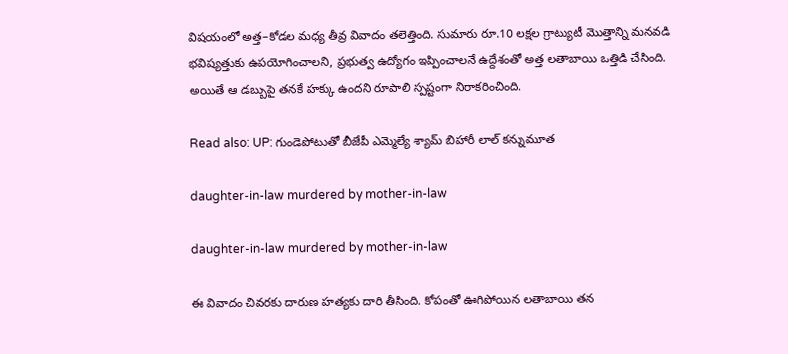విషయంలో అత్త–కోడల మధ్య తీవ్ర వివాదం తలెత్తింది. సుమారు రూ.10 లక్షల గ్రాట్యుటీ మొత్తాన్ని మనవడి భవిష్యత్తుకు ఉపయోగించాలని, ప్రభుత్వ ఉద్యోగం ఇప్పించాలనే ఉద్దేశంతో అత్త లతాబాయి ఒత్తిడి చేసింది. అయితే ఆ డబ్బుపై తనకే హక్కు ఉందని రూపాలి స్పష్టంగా నిరాకరించింది.

Read also: UP: గుండెపోటుతో బీజేపీ ఎమ్మెల్యే శ్యామ్ బిహారీ లాల్ కన్నుమూత

daughter-in-law murdered by mother-in-law

daughter-in-law murdered by mother-in-law

ఈ వివాదం చివరకు దారుణ హత్యకు దారి తీసింది. కోపంతో ఊగిపోయిన లతాబాయి తన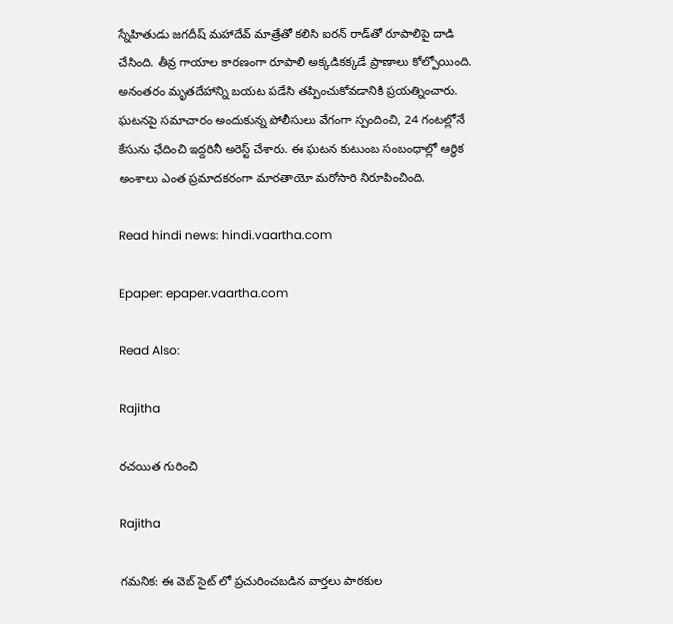స్నేహితుడు జగదీష్ మహాదేవ్ మాత్రేతో కలిసి ఐరన్ రాడ్‌తో రూపాలిపై దాడి చేసింది. తీవ్ర గాయాల కారణంగా రూపాలి అక్కడికక్కడే ప్రాణాలు కోల్పోయింది. అనంతరం మృతదేహాన్ని బయట పడేసి తప్పించుకోవడానికి ప్రయత్నించారు. ఘటనపై సమాచారం అందుకున్న పోలీసులు వేగంగా స్పందించి, 24 గంటల్లోనే కేసును ఛేదించి ఇద్దరినీ అరెస్ట్ చేశారు. ఈ ఘటన కుటుంబ సంబంధాల్లో ఆర్థిక అంశాలు ఎంత ప్రమాదకరంగా మారతాయో మరోసారి నిరూపించింది.

Read hindi news: hindi.vaartha.com

Epaper: epaper.vaartha.com

Read Also:

Rajitha

రచయిత గురించి

Rajitha

గమనిక: ఈ వెబ్ సైట్ లో ప్రచురించబడిన వార్తలు పాఠకుల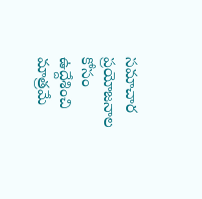సమాచార ప్రయోజనాల కోసం ఉద్దేశించి మాత్రమే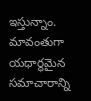ఇస్తున్నాం. మావంతుగా యధార్థమైన సమాచారాన్ని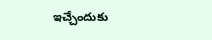ఇచ్చేందుకు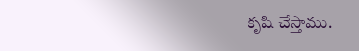కృషి చేస్తాము.